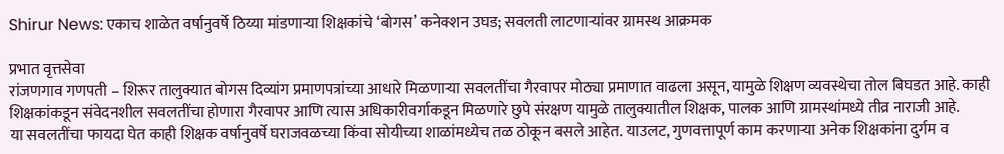Shirur News: एकाच शाळेत वर्षानुवर्षे ठिय्या मांडणाऱ्या शिक्षकांचे ‘बोगस’ कनेक्शन उघड; सवलती लाटणाऱ्यांवर ग्रामस्थ आक्रमक

प्रभात वृत्तसेवा
रांजणगाव गणपती – शिरूर तालुक्यात बोगस दिव्यांग प्रमाणपत्रांच्या आधारे मिळणाऱ्या सवलतींचा गैरवापर मोठ्या प्रमाणात वाढला असून, यामुळे शिक्षण व्यवस्थेचा तोल बिघडत आहे. काही शिक्षकांकडून संवेदनशील सवलतींचा होणारा गैरवापर आणि त्यास अधिकारीवर्गाकडून मिळणारे छुपे संरक्षण यामुळे तालुक्यातील शिक्षक, पालक आणि ग्रामस्थांमध्ये तीव्र नाराजी आहे.
या सवलतींचा फायदा घेत काही शिक्षक वर्षानुवर्षे घराजवळच्या किंवा सोयीच्या शाळांमध्येच तळ ठोकून बसले आहेत. याउलट, गुणवत्तापूर्ण काम करणाऱ्या अनेक शिक्षकांना दुर्गम व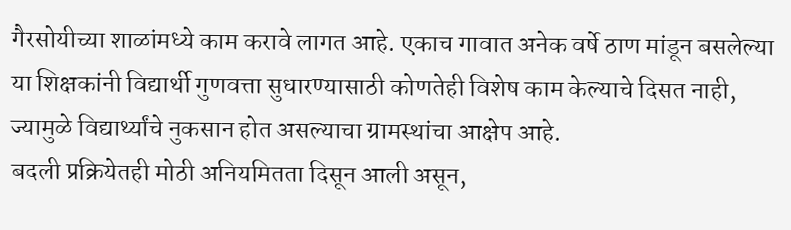गैरसोयीच्या शाळांमध्ये काम करावे लागत आहे. एकाच गावात अनेक वर्षे ठाण मांडून बसलेल्या या शिक्षकांनी विद्यार्थी गुणवत्ता सुधारण्यासाठी कोणतेही विशेष काम केल्याचे दिसत नाही, ज्यामुळे विद्यार्थ्यांचे नुकसान होत असल्याचा ग्रामस्थांचा आक्षेप आहे.
बदली प्रक्रियेतही मोठी अनियमितता दिसून आली असून,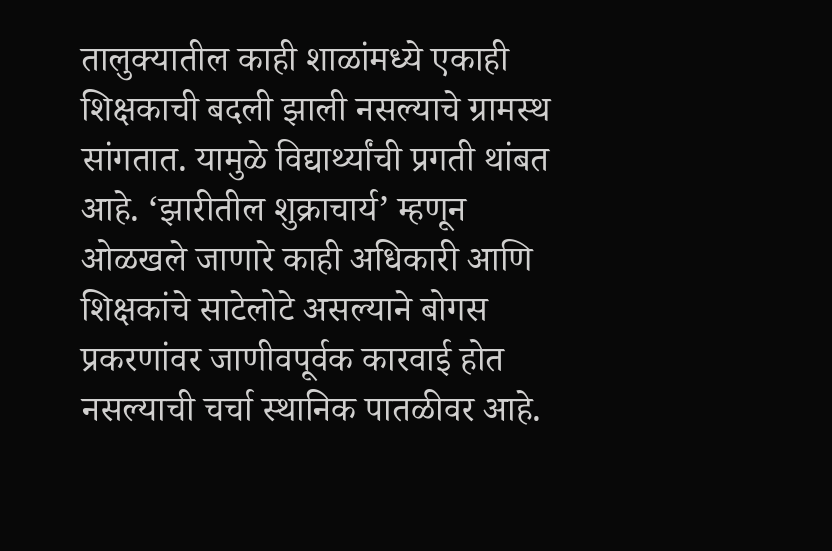तालुक्यातील काही शाळांमध्ये एकाही शिक्षकाची बदली झाली नसल्याचे ग्रामस्थ सांगतात. यामुळे विद्यार्थ्यांची प्रगती थांबत आहे. ‘झारीतील शुक्राचार्य’ म्हणून ओळखले जाणारे काही अधिकारी आणि शिक्षकांचे साटेलोटे असल्याने बोगस प्रकरणांवर जाणीवपूर्वक कारवाई होत नसल्याची चर्चा स्थानिक पातळीवर आहे.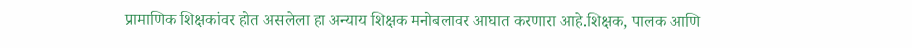प्रामाणिक शिक्षकांवर होत असलेला हा अन्याय शिक्षक मनोबलावर आघात करणारा आहे.शिक्षक, पालक आणि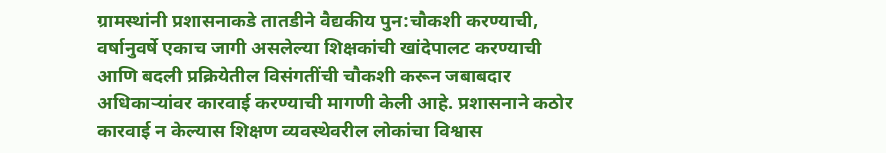ग्रामस्थांनी प्रशासनाकडे तातडीने वैद्यकीय पुन:चौकशी करण्याची, वर्षानुवर्षे एकाच जागी असलेल्या शिक्षकांची खांदेपालट करण्याची आणि बदली प्रक्रियेतील विसंगतींची चौकशी करून जबाबदार अधिकाऱ्यांवर कारवाई करण्याची मागणी केली आहे. प्रशासनाने कठोर कारवाई न केल्यास शिक्षण व्यवस्थेवरील लोकांचा विश्वास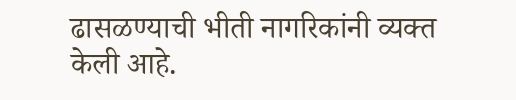ढासळण्याची भीती नागरिकांनी व्यक्त केली आहे.